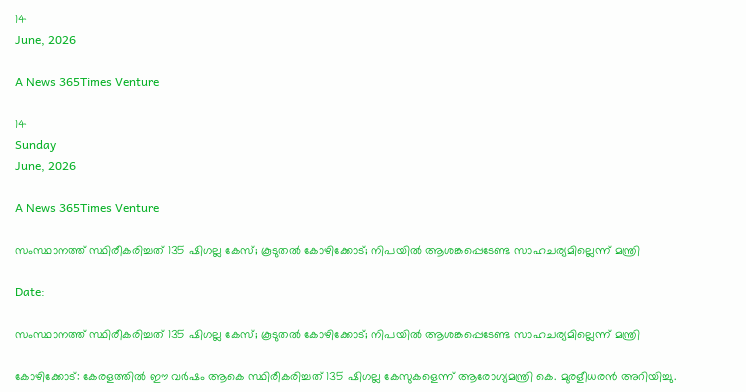14
June, 2026

A News 365Times Venture

14
Sunday
June, 2026

A News 365Times Venture

സംസ്ഥാനത്ത് സ്ഥിരീകരിച്ചത് 135 ഷിഗല്ല കേസ്; കൂടുതല്‍ കോഴിക്കോട്; നിപയില്‍ ആശങ്കപ്പെടേണ്ട സാഹചര്യമില്ലെന്ന് മന്ത്രി

Date:

സംസ്ഥാനത്ത് സ്ഥിരീകരിച്ചത് 135 ഷിഗല്ല കേസ്; കൂടുതല്‍ കോഴിക്കോട്; നിപയില്‍ ആശങ്കപ്പെടേണ്ട സാഹചര്യമില്ലെന്ന് മന്ത്രി

കോഴിക്കോട്: കേരളത്തില്‍ ഈ വര്‍ഷം ആകെ സ്ഥിരീകരിച്ചത് 135 ഷിഗല്ല കേസുകളെന്ന് ആരോഗ്യമന്ത്രി കെ. മുരളീധരന്‍ അറിയിച്ചു.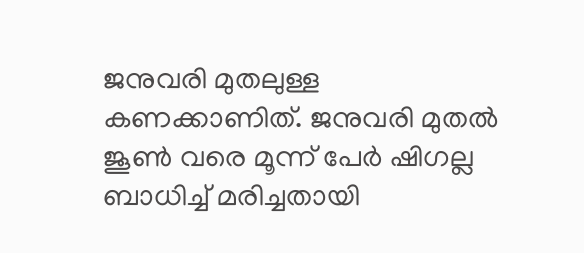ജനുവരി മുതലുള്ള കണക്കാണിത്. ജനുവരി മുതല്‍ ജൂണ്‍ വരെ മൂന്ന് പേര്‍ ഷിഗല്ല ബാധിച്ച് മരിച്ചതായി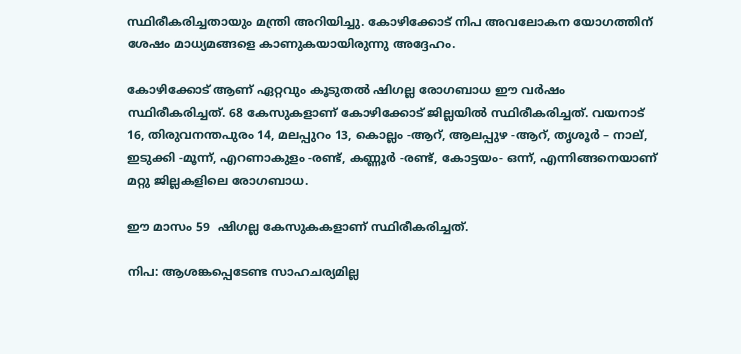സ്ഥിരീകരിച്ചതായും മന്ത്രി അറിയിച്ചു. കോഴിക്കോട് നിപ അവലോകന യോഗത്തിന് ശേഷം മാധ്യമങ്ങളെ കാണുകയായിരുന്നു അദ്ദേഹം.

കോഴിക്കോട് ആണ് ഏറ്റവും കൂടുതല്‍ ഷിഗല്ല രോഗബാധ ഈ വര്‍ഷം സ്ഥിരീകരിച്ചത്. 68 കേസുകളാണ് കോഴിക്കോട് ജില്ലയില്‍ സ്ഥിരീകരിച്ചത്. വയനാട് 16, തിരുവനന്തപുരം 14, മലപ്പുറം 13, കൊല്ലം -ആറ്, ആലപ്പുഴ -ആറ്, തൃശൂര്‍ – നാല്, ഇടുക്കി -മൂന്ന്, എറണാകുളം -രണ്ട്, കണ്ണൂര്‍ -രണ്ട്, കോട്ടയം- ഒന്ന്, എന്നിങ്ങനെയാണ് മറ്റു ജില്ലകളിലെ രോഗബാധ.

ഈ മാസം 59  ഷിഗല്ല കേസുകകളാണ് സ്ഥിരീകരിച്ചത്.

നിപ: ആശങ്കപ്പെടേണ്ട സാഹചര്യമില്ല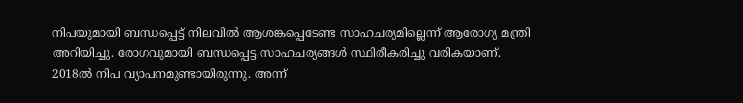നിപയുമായി ബന്ധപ്പെട്ട് നിലവില്‍ ആശങ്കപ്പെടേണ്ട സാഹചര്യമില്ലെന്ന് ആരോഗ്യ മന്ത്രി അറിയിച്ചു. രോഗവുമായി ബന്ധപ്പെട്ട സാഹചര്യങ്ങള്‍ സ്ഥിരീകരിച്ചു വരികയാണ്. 2018ല്‍ നിപ വ്യാപനമുണ്ടായിരുന്നു. അന്ന്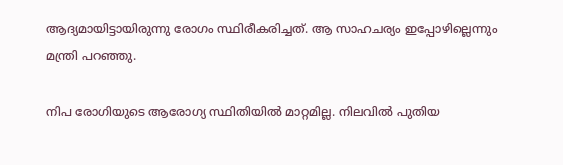ആദ്യമായിട്ടായിരുന്നു രോഗം സ്ഥിരീകരിച്ചത്. ആ സാഹചര്യം ഇപ്പോഴില്ലെന്നും മന്ത്രി പറഞ്ഞു.

നിപ രോഗിയുടെ ആരോഗ്യ സ്ഥിതിയില്‍ മാറ്റമില്ല. നിലവില്‍ പുതിയ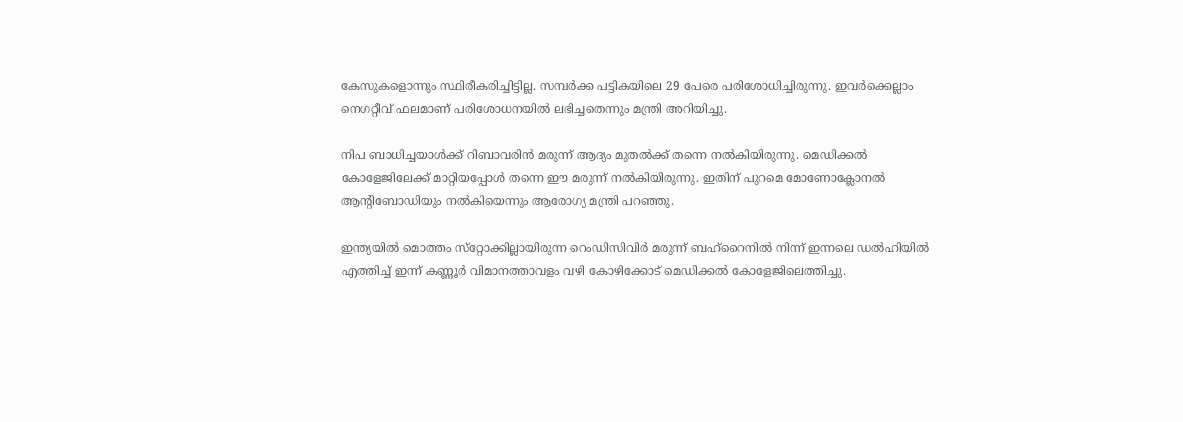കേസുകളൊന്നും സ്ഥിരീകരിച്ചിട്ടില്ല. സമ്പര്‍ക്ക പട്ടികയിലെ 29 പേരെ പരിശോധിച്ചിരുന്നു. ഇവര്‍ക്കെല്ലാം നെഗറ്റീവ് ഫലമാണ് പരിശോധനയില്‍ ലഭിച്ചതെന്നും മന്ത്രി അറിയിച്ചു.

നിപ ബാധിച്ചയാള്‍ക്ക് റിബാവരിന്‍ മരുന്ന് ആദ്യം മുതല്‍ക്ക് തന്നെ നല്‍കിയിരുന്നു. മെഡിക്കല്‍ കോളേജിലേക്ക് മാറ്റിയപ്പോള്‍ തന്നെ ഈ മരുന്ന് നല്‍കിയിരുന്നു. ഇതിന് പുറമെ മോണോക്ലോനല്‍ ആന്റിബോഡിയും നല്‍കിയെന്നും ആരോഗ്യ മന്ത്രി പറഞ്ഞു.

ഇന്ത്യയില്‍ മൊത്തം സ്‌റ്റോക്കില്ലായിരുന്ന റെംഡിസിവിര്‍ മരുന്ന് ബഹ്‌റൈനില്‍ നിന്ന് ഇന്നലെ ഡല്‍ഹിയില്‍ എത്തിച്ച് ഇന്ന് കണ്ണൂര്‍ വിമാനത്താവളം വഴി കോഴിക്കോട് മെഡിക്കല്‍ കോളേജിലെത്തിച്ചു.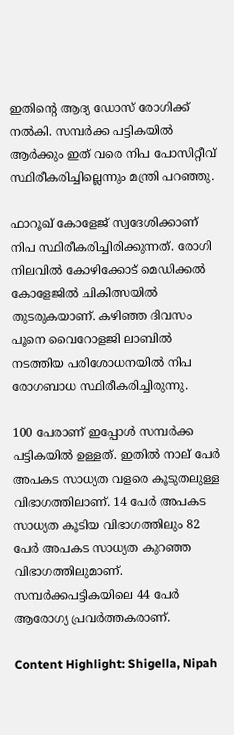ഇതിന്റെ ആദ്യ ഡോസ് രോഗിക്ക് നല്‍കി. സമ്പര്‍ക്ക പട്ടികയില്‍ ആര്‍ക്കും ഇത് വരെ നിപ പോസിറ്റീവ് സ്ഥിരീകരിച്ചില്ലെന്നും മന്ത്രി പറഞ്ഞു.

ഫാറൂഖ് കോളേജ് സ്വദേശിക്കാണ് നിപ സ്ഥിരീകരിച്ചിരിക്കുന്നത്. രോഗി നിലവില്‍ കോഴിക്കോട് മെഡിക്കല്‍ കോളേജില്‍ ചികിത്സയില്‍ തുടരുകയാണ്. കഴിഞ്ഞ ദിവസം പൂനെ വൈറോളജി ലാബില്‍ നടത്തിയ പരിശോധനയില്‍ നിപ രോഗബാധ സ്ഥിരീകരിച്ചിരുന്നു.

100 പേരാണ് ഇപ്പോള്‍ സമ്പര്‍ക്ക പട്ടികയില്‍ ഉള്ളത്. ഇതില്‍ നാല് പേര്‍ അപകട സാധ്യത വളരെ കൂടുതലുള്ള വിഭാഗത്തിലാണ്. 14 പേര്‍ അപകട സാധ്യത കൂടിയ വിഭാഗത്തിലും 82 പേര്‍ അപകട സാധ്യത കുറഞ്ഞ വിഭാഗത്തിലുമാണ്. സമ്പര്‍ക്കപട്ടികയിലെ 44 പേര്‍ ആരോഗ്യ പ്രവര്‍ത്തകരാണ്.

Content Highlight: Shigella, Nipah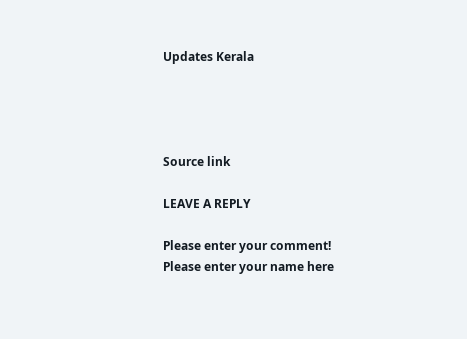Updates Kerala




Source link

LEAVE A REPLY

Please enter your comment!
Please enter your name here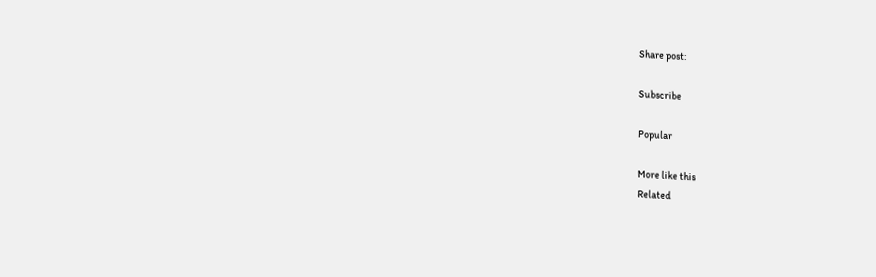Share post:

Subscribe

Popular

More like this
Related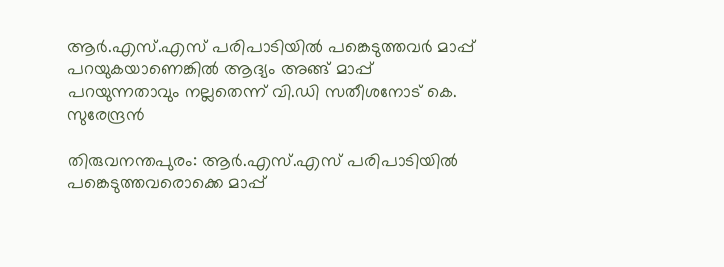ആര്‍.എസ്.എസ് പരിപാടിയില്‍ പങ്കെടുത്തവര്‍ മാപ്പ് പറയുകയാണെങ്കില്‍ ആദ്യം അങ്ങ് മാപ്പ് പറയുന്നതാവും നല്ലതെന്ന് വി.ഡി സതീശനോട്‌ കെ. സുരേന്ദ്രന്‍

തിരുവനന്തപുരം: ആര്‍.എസ്.എസ് പരിപാടിയില്‍ പങ്കെടുത്തവരൊക്കെ മാപ്പ്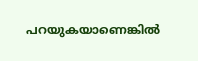പറയുകയാണെങ്കില്‍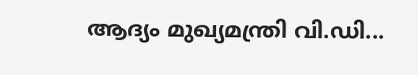ആദ്യം മുഖ്യമന്ത്രി വി.ഡി...